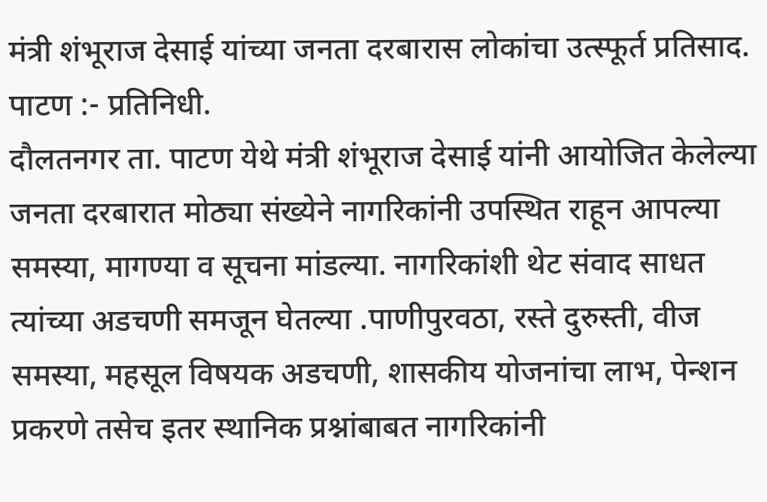मंत्री शंभूराज देसाई यांच्या जनता दरबारास लोकांचा उत्स्फूर्त प्रतिसाद.
पाटण :- प्रतिनिधी.
दौलतनगर ता. पाटण येथे मंत्री शंभूराज देसाई यांनी आयोजित केलेल्या जनता दरबारात मोठ्या संख्येने नागरिकांनी उपस्थित राहून आपल्या समस्या, मागण्या व सूचना मांडल्या. नागरिकांशी थेट संवाद साधत त्यांच्या अडचणी समजून घेतल्या .पाणीपुरवठा, रस्ते दुरुस्ती, वीज समस्या, महसूल विषयक अडचणी, शासकीय योजनांचा लाभ, पेन्शन प्रकरणे तसेच इतर स्थानिक प्रश्नांबाबत नागरिकांनी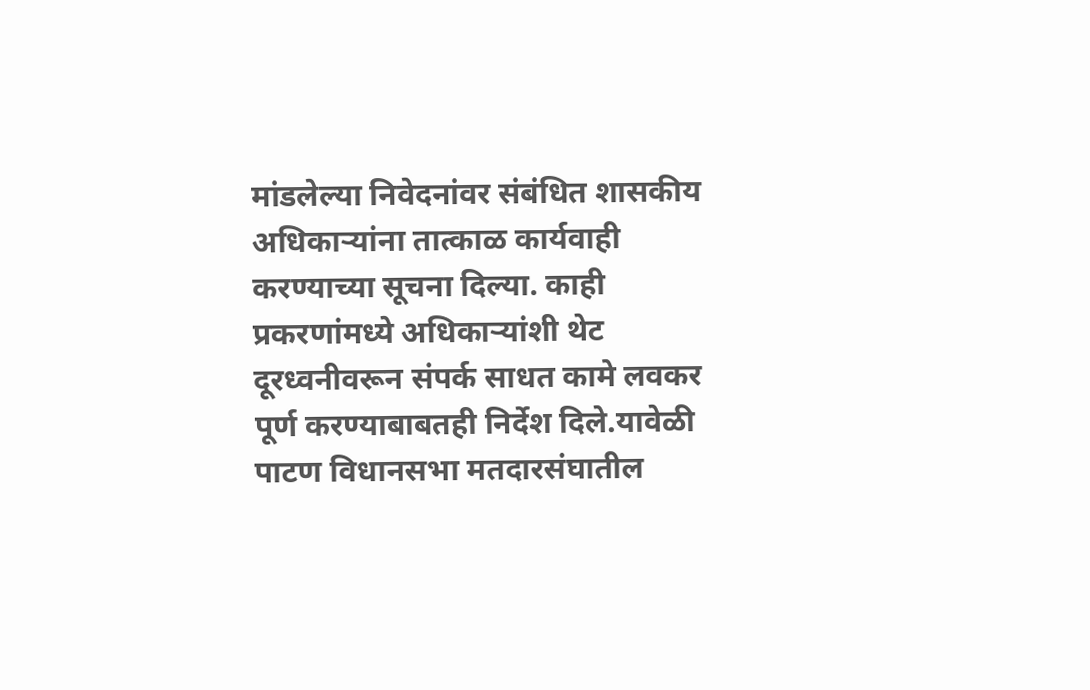मांडलेल्या निवेदनांवर संबंधित शासकीय अधिकाऱ्यांना तात्काळ कार्यवाही करण्याच्या सूचना दिल्या. काही प्रकरणांमध्ये अधिकाऱ्यांशी थेट दूरध्वनीवरून संपर्क साधत कामे लवकर पूर्ण करण्याबाबतही निर्देश दिले.यावेळी पाटण विधानसभा मतदारसंघातील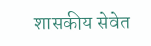शासकीय सेवेत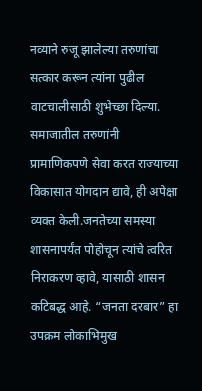नव्याने रुजू झालेल्या तरुणांचा सत्कार करून त्यांना पुढील वाटचालीसाठी शुभेच्छा दिल्या. समाजातील तरुणांनी प्रामाणिकपणे सेवा करत राज्याच्या विकासात योगदान द्यावे, ही अपेक्षा व्यक्त केली.जनतेच्या समस्या शासनापर्यंत पोहोचून त्यांचे त्वरित निराकरण व्हावे, यासाठी शासन कटिबद्ध आहे. “जनता दरबार” हा उपक्रम लोकाभिमुख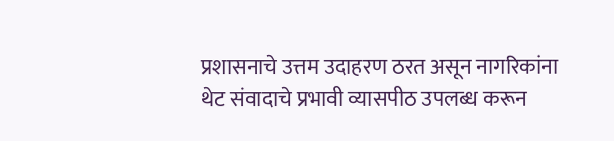प्रशासनाचे उत्तम उदाहरण ठरत असून नागरिकांना थेट संवादाचे प्रभावी व्यासपीठ उपलब्ध करून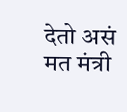देतो असं मत मंत्री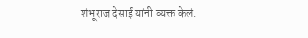शंभूराज देसाई यांनी व्यक्त केलं.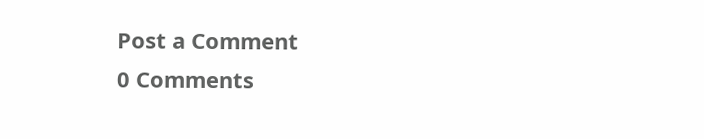Post a Comment
0 Comments